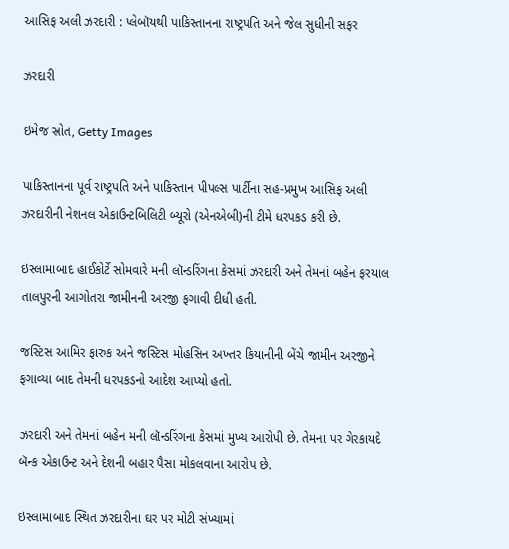આસિફ અલી ઝરદારી : પ્લેબૉયથી પાકિસ્તાનના રાષ્ટ્રપતિ અને જેલ સુધીની સફર

ઝરદારી

ઇમેજ સ્રોત, Getty Images

પાકિસ્તાનના પૂર્વ રાષ્ટ્રપતિ અને પાકિસ્તાન પીપલ્સ પાર્ટીના સહ-પ્રમુખ આસિફ અલી ઝરદારીની નેશનલ એકાઉન્ટબિલિટી બ્યૂરો (એનએબી)ની ટીમે ધરપકડ કરી છે.

ઇસ્લામાબાદ હાઈકોર્ટે સોમવારે મની લૉન્ડરિંગના કેસમાં ઝરદારી અને તેમનાં બહેન ફરયાલ તાલપુરની આગોતરા જામીનની અરજી ફગાવી દીધી હતી.

જસ્ટિસ આમિર ફારુક અને જસ્ટિસ મોહસિન અખ્તર કિયાનીની બેંચે જામીન અરજીને ફગાવ્યા બાદ તેમની ધરપકડનો આદેશ આપ્યો હતો.

ઝરદારી અને તેમનાં બહેન મની લૉન્ડરિંગના કેસમાં મુખ્ય આરોપી છે. તેમના પર ગેરકાયદે બૅન્ક એકાઉન્ટ અને દેશની બહાર પૈસા મોકલવાના આરોપ છે.

ઇસ્લામાબાદ સ્થિત ઝરદારીના ઘર પર મોટી સંખ્યામાં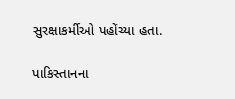સુરક્ષાકર્મીઓ પહોંચ્યા હતા.

પાકિસ્તાનના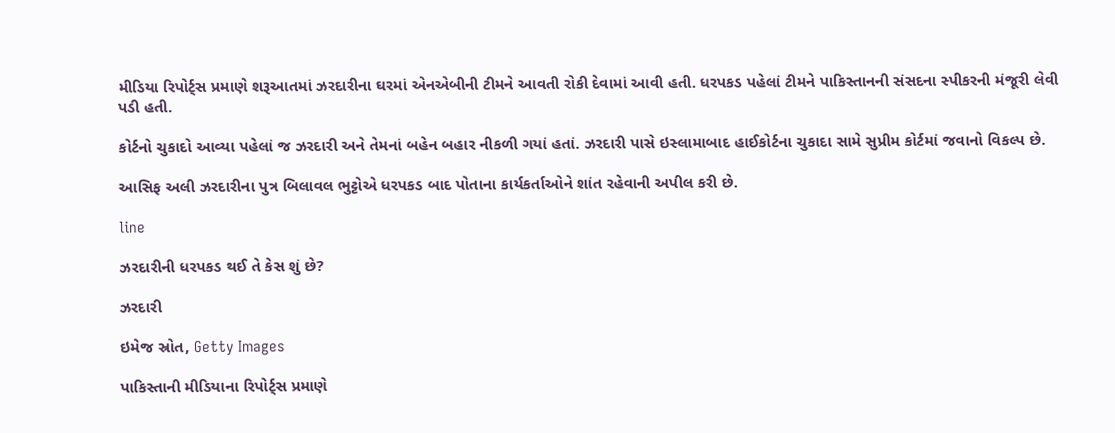મીડિયા રિપોર્ટ્સ પ્રમાણે શરૂઆતમાં ઝરદારીના ઘરમાં એનએબીની ટીમને આવતી રોકી દેવામાં આવી હતી. ધરપકડ પહેલાં ટીમને પાકિસ્તાનની સંસદના સ્પીકરની મંજૂરી લેવી પડી હતી.

કોર્ટનો ચુકાદો આવ્યા પહેલાં જ ઝરદારી અને તેમનાં બહેન બહાર નીકળી ગયાં હતાં. ઝરદારી પાસે ઇસ્લામાબાદ હાઈકોર્ટના ચુકાદા સામે સુપ્રીમ કોર્ટમાં જવાનો વિકલ્પ છે.

આસિફ અલી ઝરદારીના પુત્ર બિલાવલ ભુટ્ટોએ ધરપકડ બાદ પોતાના કાર્યકર્તાઓને શાંત રહેવાની અપીલ કરી છે.

line

ઝરદારીની ધરપકડ થઈ તે કેસ શું છે?

ઝરદારી

ઇમેજ સ્રોત, Getty Images

પાકિસ્તાની મીડિયાના રિપોર્ટ્સ પ્રમાણે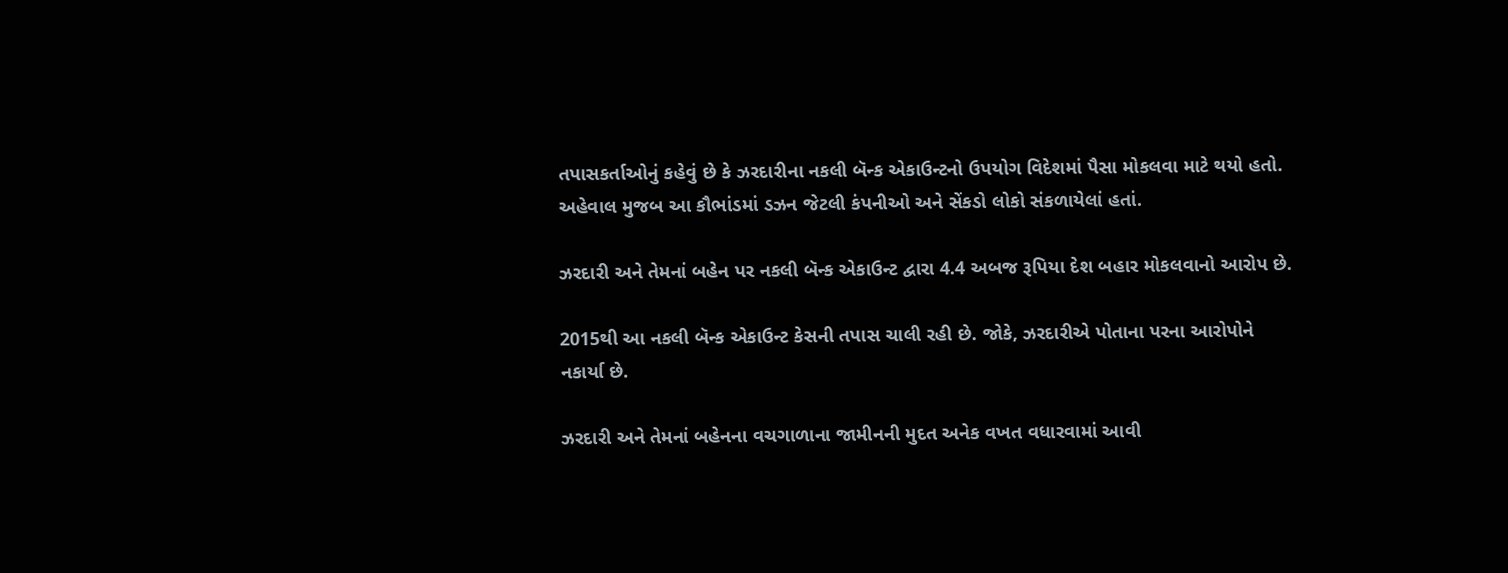તપાસકર્તાઓનું કહેવું છે કે ઝરદારીના નકલી બૅન્ક એકાઉન્ટનો ઉપયોગ વિદેશમાં પૈસા મોકલવા માટે થયો હતો. અહેવાલ મુજબ આ કૌભાંડમાં ડઝન જેટલી કંપનીઓ અને સેંકડો લોકો સંકળાયેલાં હતાં.

ઝરદારી અને તેમનાં બહેન પર નકલી બૅન્ક એકાઉન્ટ દ્વારા 4.4 અબજ રૂપિયા દેશ બહાર મોકલવાનો આરોપ છે.

2015થી આ નકલી બૅન્ક એકાઉન્ટ કેસની તપાસ ચાલી રહી છે. જોકે, ઝરદારીએ પોતાના પરના આરોપોને નકાર્યા છે.

ઝરદારી અને તેમનાં બહેનના વચગાળાના જામીનની મુદત અનેક વખત વધારવામાં આવી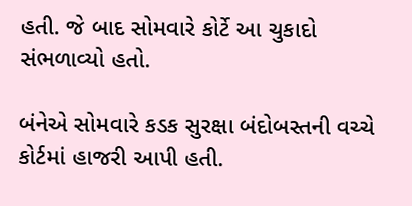હતી. જે બાદ સોમવારે કોર્ટે આ ચુકાદો સંભળાવ્યો હતો.

બંનેએ સોમવારે કડક સુરક્ષા બંદોબસ્તની વચ્ચે કોર્ટમાં હાજરી આપી હતી.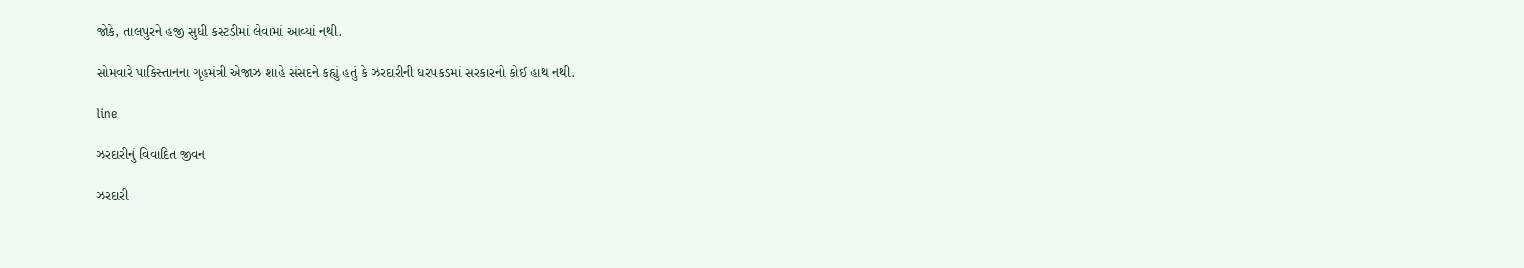જોકે, તાલપુરને હજી સુધી કસ્ટડીમાં લેવામાં આવ્યાં નથી.

સોમવારે પાકિસ્તાનના ગૃહમંત્રી એજાઝ શાહે સંસદને કહ્યું હતું કે ઝરદારીની ધરપકડમાં સરકારનો કોઈ હાથ નથી.

line

ઝરદારીનું વિવાદિત જીવન

ઝરદારી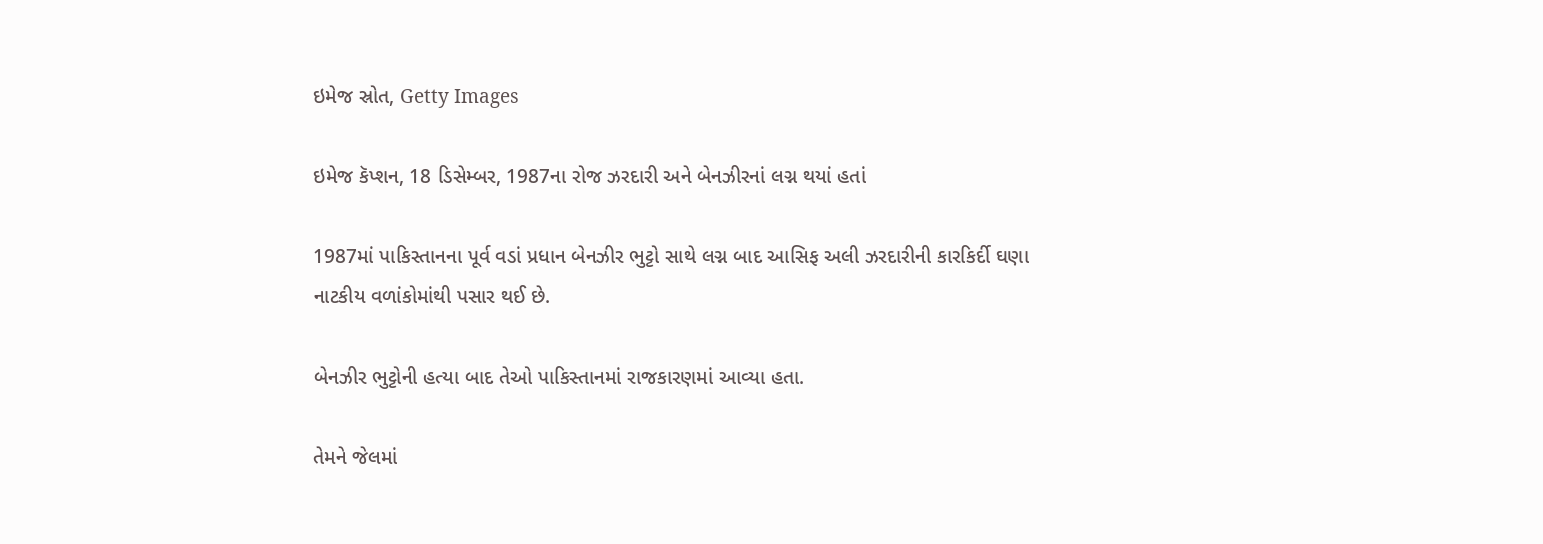ઇમેજ સ્રોત, Getty Images

ઇમેજ કૅપ્શન, 18 ડિસેમ્બર, 1987ના રોજ ઝરદારી અને બેનઝીરનાં લગ્ન થયાં હતાં

1987માં પાકિસ્તાનના પૂર્વ વડાં પ્રધાન બેનઝીર ભુટ્ટો સાથે લગ્ન બાદ આસિફ અલી ઝરદારીની કારકિર્દી ઘણા નાટકીય વળાંકોમાંથી પસાર થઈ છે.

બેનઝીર ભુટ્ટોની હત્યા બાદ તેઓ પાકિસ્તાનમાં રાજકારણમાં આવ્યા હતા.

તેમને જેલમાં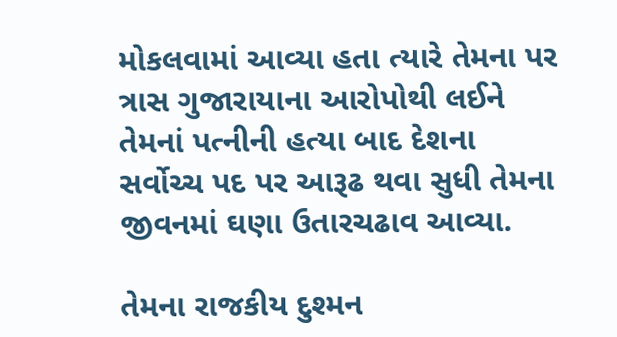મોકલવામાં આવ્યા હતા ત્યારે તેમના પર ત્રાસ ગુજારાયાના આરોપોથી લઈને તેમનાં પત્નીની હત્યા બાદ દેશના સર્વોચ્ચ પદ પર આરૂઢ થવા સુધી તેમના જીવનમાં ઘણા ઉતારચઢાવ આવ્યા.

તેમના રાજકીય દુશ્મન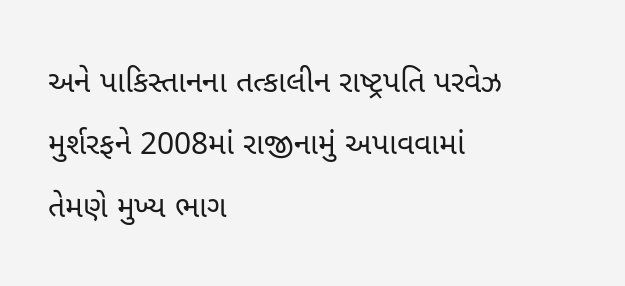અને પાકિસ્તાનના તત્કાલીન રાષ્ટ્રપતિ પરવેઝ મુર્શરફને 2008માં રાજીનામું અપાવવામાં તેમણે મુખ્ય ભાગ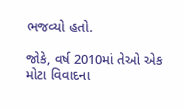ભજવ્યો હતો.

જોકે, વર્ષ 2010માં તેઓ એક મોટા વિવાદના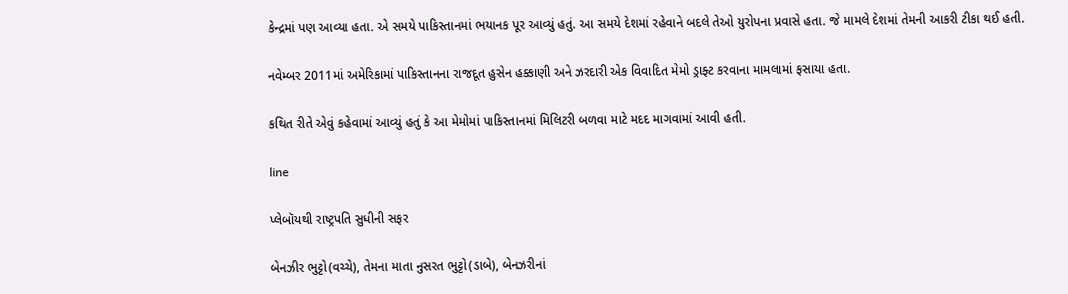કેન્દ્રમાં પણ આવ્યા હતા. એ સમયે પાકિસ્તાનમાં ભયાનક પૂર આવ્યું હતું. આ સમયે દેશમાં રહેવાને બદલે તેઓ યુરોપના પ્રવાસે હતા. જે મામલે દેશમાં તેમની આકરી ટીકા થઈ હતી.

નવેમ્બર 2011માં અમેરિકામાં પાકિસ્તાનના રાજદૂત હુસેન હક્કાણી અને ઝરદારી એક વિવાદિત મેમો ડ્રાફ્ટ કરવાના મામલામાં ફસાયા હતા.

કથિત રીતે એવું કહેવામાં આવ્યું હતું કે આ મેમોમાં પાકિસ્તાનમાં મિલિટરી બળવા માટે મદદ માગવામાં આવી હતી.

line

પ્લેબૉયથી રાષ્ટ્રપતિ સુધીની સફર

બેનઝીર ભુટ્ટો(વચ્ચે), તેમના માતા નુસરત ભુટ્ટો(ડાબે), બેનઝરીનાં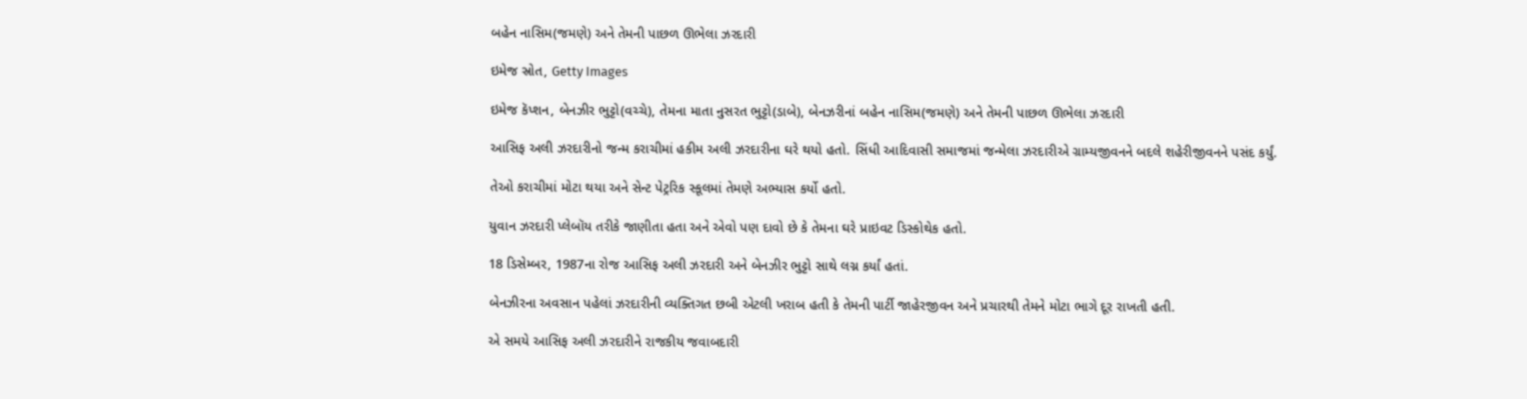બહેન નાસિમ(જમણે) અને તેમની પાછળ ઊભેલા ઝરદારી

ઇમેજ સ્રોત, Getty Images

ઇમેજ કૅપ્શન, બેનઝીર ભુટ્ટો(વચ્ચે), તેમના માતા નુસરત ભુટ્ટો(ડાબે), બેનઝરીનાં બહેન નાસિમ(જમણે) અને તેમની પાછળ ઊભેલા ઝરદારી

આસિફ અલી ઝરદારીનો જન્મ કરાચીમાં હકીમ અલી ઝરદારીના ઘરે થયો હતો. સિંધી આદિવાસી સમાજમાં જન્મેલા ઝરદારીએ ગ્રામ્યજીવનને બદલે શહેરીજીવનને પસંદ કર્યું.

તેઓ કરાચીમાં મોટા થયા અને સેન્ટ પેટ્રરિક સ્કૂલમાં તેમણે અભ્યાસ કર્યો હતો.

યુવાન ઝરદારી પ્લેબૉય તરીકે જાણીતા હતા અને એવો પણ દાવો છે કે તેમના ઘરે પ્રાઇવટ ડિસ્કોથેક હતો.

18 ડિસેમ્બર, 1987ના રોજ આસિફ અલી ઝરદારી અને બેનઝીર ભુટ્ટો સાથે લગ્ન કર્યાં હતાં.

બેનઝીરના અવસાન પહેલાં ઝરદારીની વ્યક્તિગત છબી એટલી ખરાબ હતી કે તેમની પાર્ટી જાહેરજીવન અને પ્રચારથી તેમને મોટા ભાગે દૂર રાખતી હતી.

એ સમયે આસિફ અલી ઝરદારીને રાજકીય જવાબદારી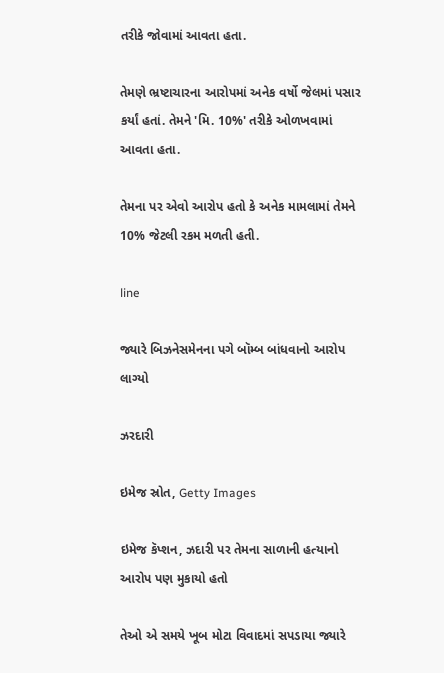તરીકે જોવામાં આવતા હતા.

તેમણે ભ્રષ્ટાચારના આરોપમાં અનેક વર્ષો જેલમાં પસાર કર્યાં હતાં. તેમને 'મિ. 10%' તરીકે ઓળખવામાં આવતા હતા.

તેમના પર એવો આરોપ હતો કે અનેક મામલામાં તેમને 10% જેટલી રકમ મળતી હતી.

line

જ્યારે બિઝનેસમેનના પગે બૉમ્બ બાંધવાનો આરોપ લાગ્યો

ઝરદારી

ઇમેજ સ્રોત, Getty Images

ઇમેજ કૅપ્શન, ઝદારી પર તેમના સાળાની હત્યાનો આરોપ પણ મુકાયો હતો

તેઓ એ સમયે ખૂબ મોટા વિવાદમાં સપડાયા જ્યારે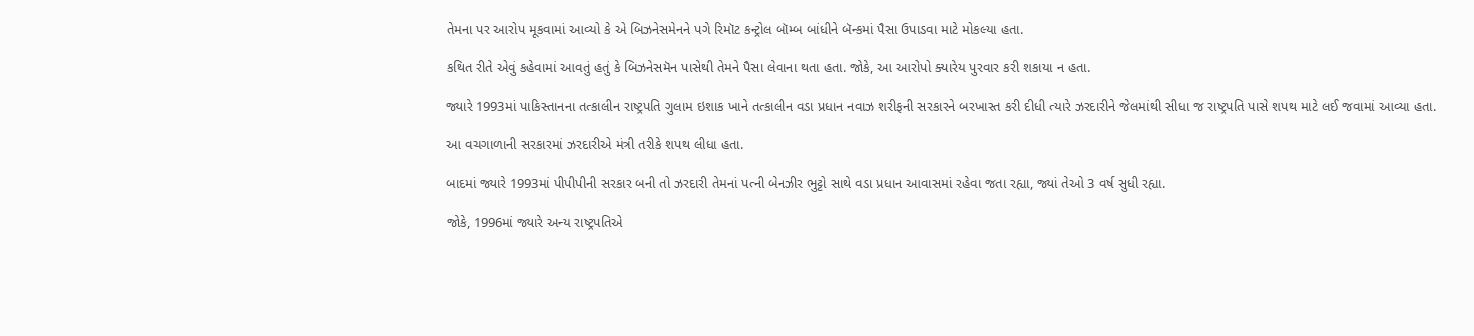તેમના પર આરોપ મૂકવામાં આવ્યો કે એ બિઝનેસમેનને પગે રિમૉટ કન્ટ્રોલ બૉમ્બ બાંધીને બૅન્કમાં પૈસા ઉપાડવા માટે મોકલ્યા હતા.

કથિત રીતે એવું કહેવામાં આવતું હતું કે બિઝનેસમૅન પાસેથી તેમને પૈસા લેવાના થતા હતા. જોકે, આ આરોપો ક્યારેય પુરવાર કરી શકાયા ન હતા.

જ્યારે 1993માં પાકિસ્તાનના તત્કાલીન રાષ્ટ્રપતિ ગુલામ ઇશાક ખાને તત્કાલીન વડા પ્રધાન નવાઝ શરીફની સરકારને બરખાસ્ત કરી દીધી ત્યારે ઝરદારીને જેલમાંથી સીધા જ રાષ્ટ્રપતિ પાસે શપથ માટે લઈ જવામાં આવ્યા હતા.

આ વચગાળાની સરકારમાં ઝરદારીએ મંત્રી તરીકે શપથ લીધા હતા.

બાદમાં જ્યારે 1993માં પીપીપીની સરકાર બની તો ઝરદારી તેમનાં પત્ની બેનઝીર ભુટ્ટો સાથે વડા પ્રધાન આવાસમાં રહેવા જતા રહ્યા, જ્યાં તેઓ 3 વર્ષ સુધી રહ્યા.

જોકે, 1996માં જ્યારે અન્ય રાષ્ટ્રપતિએ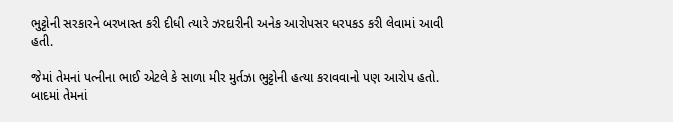ભુટ્ટોની સરકારને બરખાસ્ત કરી દીધી ત્યારે ઝરદારીની અનેક આરોપસર ધરપકડ કરી લેવામાં આવી હતી.

જેમાં તેમનાં પત્નીના ભાઈ એટલે કે સાળા મીર મુર્તઝા ભુટ્ટોની હત્યા કરાવવાનો પણ આરોપ હતો. બાદમાં તેમનાં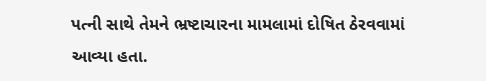પત્ની સાથે તેમને ભ્રષ્ટાચારના મામલામાં દોષિત ઠેરવવામાં આવ્યા હતા.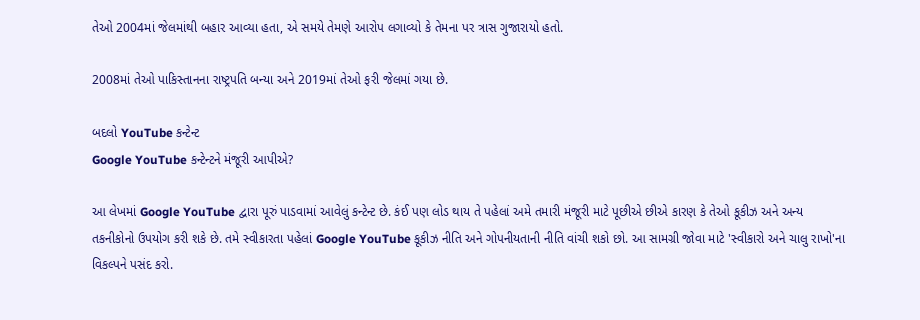તેઓ 2004માં જેલમાંથી બહાર આવ્યા હતા, એ સમયે તેમણે આરોપ લગાવ્યો કે તેમના પર ત્રાસ ગુજારાયો હતો.

2008માં તેઓ પાકિસ્તાનના રાષ્ટ્રપતિ બન્યા અને 2019માં તેઓ ફરી જેલમાં ગયા છે.

બદલો YouTube કન્ટેન્ટ
Google YouTube કન્ટેન્ટને મંજૂરી આપીએ?

આ લેખમાં Google YouTube દ્વારા પૂરું પાડવામાં આવેલું કન્ટેન્ટ છે. કંઈ પણ લોડ થાય તે પહેલાં અમે તમારી મંજૂરી માટે પૂછીએ છીએ કારણ કે તેઓ કૂકીઝ અને અન્ય તકનીકોનો ઉપયોગ કરી શકે છે. તમે સ્વીકારતા પહેલાં Google YouTube કૂકીઝ નીતિ અને ગોપનીયતાની નીતિ વાંચી શકો છો. આ સામગ્રી જોવા માટે 'સ્વીકારો અને ચાલુ રાખો'ના વિકલ્પને પસંદ કરો.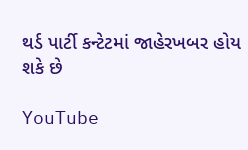થર્ડ પાર્ટી કન્ટેટમાં જાહેરખબર હોય શકે છે

YouTube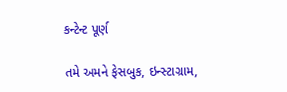કન્ટેન્ટ પૂર્ણ

તમે અમને ફેસબુક, ઇન્સ્ટાગ્રામ,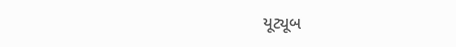યૂટ્યૂબ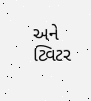અને ટ્વિટર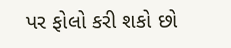પર ફોલો કરી શકો છો